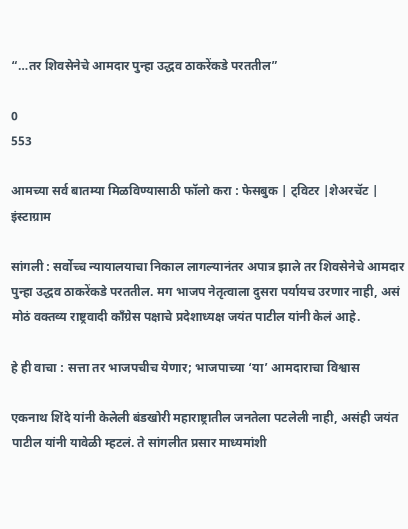“…तर शिवसेनेचे आमदार पुन्हा उद्धव ठाकरेंकडे परततील”

0
553

आमच्या सर्व बातम्या मिळविण्यासाठी फॉलो करा : फेसबुक | ट्विटर |शेअरचॅट | इंस्टाग्राम

सांगली : सर्वोच्च न्यायालयाचा निकाल लागल्यानंतर अपात्र झाले तर शिवसेनेचे आमदार पुन्हा उद्धव ठाकरेंकडे परततील. मग भाजप नेतृत्वाला दुसरा पर्यायच उरणार नाही, असं मोठं वक्तव्य राष्ट्रवादी काँग्रेस पक्षाचे प्रदेशाध्यक्ष जयंत पाटील यांनी केलं आहे.

हे ही वाचा : सत्ता तर भाजपचीच येणार; भाजपाच्या ‘या’ आमदाराचा विश्वास

एकनाथ शिंदे यांनी केलेली बंडखोरी महाराष्ट्रातील जनतेला पटलेली नाही, असंही जयंत पाटील यांनी यावेळी म्हटलं. ते सांगलीत प्रसार माध्यमांशी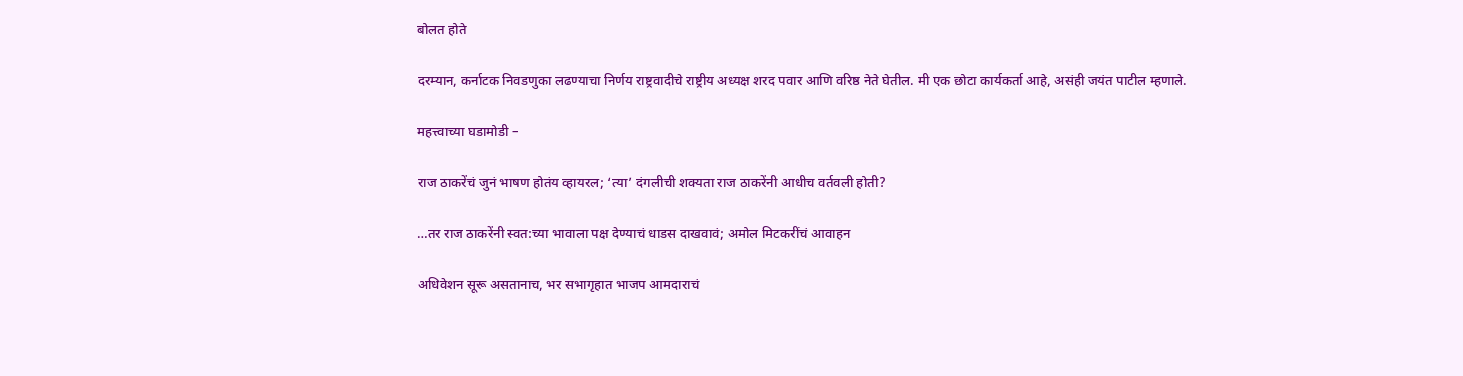बोलत होते

दरम्यान, कर्नाटक निवडणुका लढण्याचा निर्णय राष्ट्रवादीचे राष्ट्रीय अध्यक्ष शरद पवार आणि वरिष्ठ नेते घेतील. मी एक छोटा कार्यकर्ता आहे, असंही जयंत पाटील म्हणाले.

महत्त्वाच्या घडामोडी –

राज ठाकरेंचं जुनं भाषण होतंय व्हायरल; ‘त्या’ दंगलीची शक्यता राज ठाकरेंनी आधीच वर्तवली होती?

…तर राज ठाकरेंनी स्वत:च्या भावाला पक्ष देण्याचं धाडस दाखवावं; अमोल मिटकरींचं आवाहन

अधिवेशन सूरू असतानाच, भर सभागृहात भाजप आमदाराचं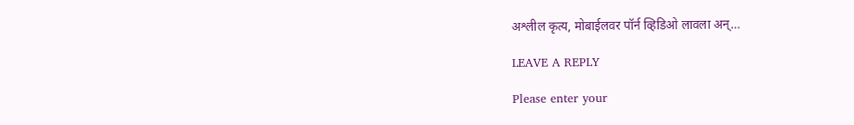अश्लील कृत्य, मोबाईलवर पॉर्न व्हिडिओ लावला अन्…

LEAVE A REPLY

Please enter your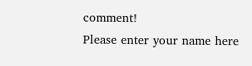comment!
Please enter your name here